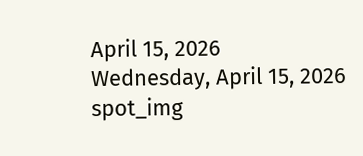April 15, 2026
Wednesday, April 15, 2026
spot_img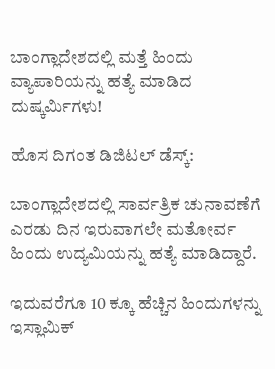ಬಾಂಗ್ಲಾದೇಶದಲ್ಲಿ ಮತ್ತೆ ಹಿಂದು ವ್ಯಾಪಾರಿಯನ್ನು ಹತ್ಯೆ ಮಾಡಿದ ದುಷ್ಕರ್ಮಿಗಳು!

ಹೊಸ ದಿಗಂತ ಡಿಜಿಟಲ್ ಡೆಸ್ಕ್:

ಬಾಂಗ್ಲಾದೇಶದಲ್ಲಿ ಸಾರ್ವತ್ರಿಕ ಚುನಾವಣೆಗೆ ಎರಡು ದಿನ ಇರುವಾಗಲೇ ಮತೋರ್ವ ಹಿಂದು ಉದ್ಯಮಿಯನ್ನು ಹತ್ಯೆ ಮಾಡಿದ್ದಾರೆ.

ಇದುವರೆಗೂ 10 ಕ್ಕೂ ಹೆಚ್ಚಿನ ಹಿಂದುಗಳನ್ನು ಇಸ್ಲಾಮಿಕ್‌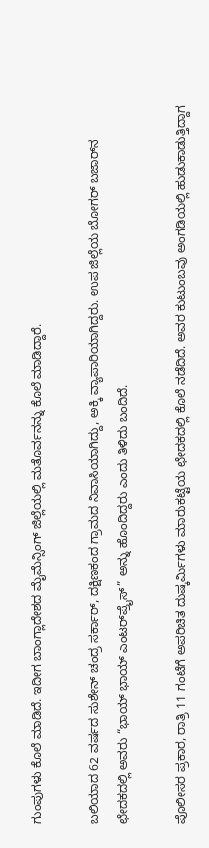ಗುಂಪುಗಳು ಕೊಲೆ ಮಾಡಿದೆ. ಇದೀಗ ಬಾಂಗ್ಲಾದೇಶದ ಮೈಮೆನ್ಸಿಂಗ್ ಜಿಲ್ಲೆಯಲ್ಲಿ ಮತೊರ್ವನನ್ನು ಕೊಲೆ ಮಾಡಿದ್ದಾರೆ.

ಬಲಿಯಾದ 62 ವರ್ಷದ ಸುಶೇನ್ ಚಂದ್ರ ಸರ್ಕಾರ್, ದಕ್ಷಿಣಕಂದ ಗ್ರಾಮದ ನಿವಾಸಿಯಾಗಿದ್ದು, ಅಕ್ಕಿ ವ್ಯಾಪಾರಿಯಾಗಿದ್ದರು. ಉಪ ಜಿಲ್ಲೆಯ ಬೋಗರ್ ಬಜಾರ್‌ನ ಛೇದಕದಲ್ಲಿ ಅವರು “ಭಾಯ್ ಭಾಯ್ ಎಂಟರ್‌ಪ್ರೈಸ್” ಅನ್ನು ಹೊಂದಿದ್ದರು ಎಂದು ತಿಳಿದು ಬಂದಿದೆ.

ಪೊಲೀಸರ ಪ್ರಕಾರ, ರಾತ್ರಿ 11 ಗಂಟೆಗೆ ಅಪರಿಚಿತ ದುಷ್ಕರ್ಮಿಗಳು ಮಾರುಕಟ್ಟೆಯ ಛೇದಕದಲ್ಲಿ ಕೊಲೆ ನಡೆದಿದೆ. ಅವರ ಕುಟುಂಬವು ಅಂಗಡಿಯಲ್ಲಿ ಹುಡುಕಾಡುತ್ತಿದ್ದಾಗ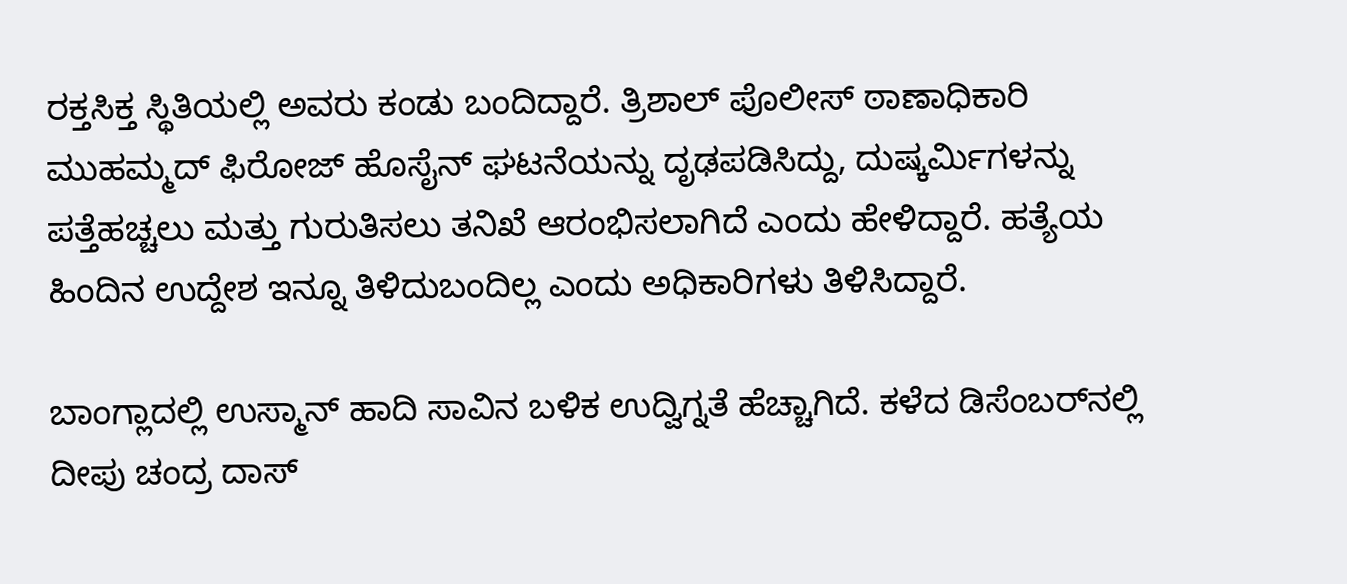ರಕ್ತಸಿಕ್ತ ಸ್ಥಿತಿಯಲ್ಲಿ ಅವರು ಕಂಡು ಬಂದಿದ್ದಾರೆ. ತ್ರಿಶಾಲ್ ಪೊಲೀಸ್ ಠಾಣಾಧಿಕಾರಿ ಮುಹಮ್ಮದ್ ಫಿರೋಜ್ ಹೊಸೈನ್ ಘಟನೆಯನ್ನು ದೃಢಪಡಿಸಿದ್ದು, ದುಷ್ಕರ್ಮಿಗಳನ್ನು ಪತ್ತೆಹಚ್ಚಲು ಮತ್ತು ಗುರುತಿಸಲು ತನಿಖೆ ಆರಂಭಿಸಲಾಗಿದೆ ಎಂದು ಹೇಳಿದ್ದಾರೆ. ಹತ್ಯೆಯ ಹಿಂದಿನ ಉದ್ದೇಶ ಇನ್ನೂ ತಿಳಿದುಬಂದಿಲ್ಲ ಎಂದು ಅಧಿಕಾರಿಗಳು ತಿಳಿಸಿದ್ದಾರೆ.

ಬಾಂಗ್ಲಾದಲ್ಲಿ ಉಸ್ಮಾನ್‌ ಹಾದಿ ಸಾವಿನ ಬಳಿಕ ಉದ್ವಿಗ್ನತೆ ಹೆಚ್ಚಾಗಿದೆ. ಕಳೆದ ಡಿಸೆಂಬರ್‌ನಲ್ಲಿ ದೀಪು ಚಂದ್ರ ದಾಸ್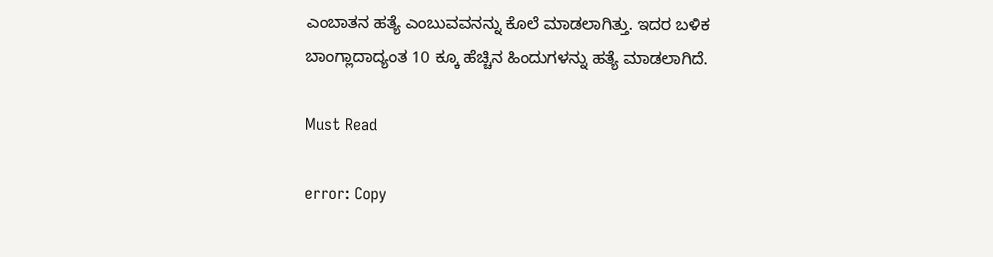ಎಂಬಾತನ ಹತ್ಯೆ ಎಂಬುವವನನ್ನು ಕೊಲೆ ಮಾಡಲಾಗಿತ್ತು. ಇದರ ಬಳಿಕ ಬಾಂಗ್ಲಾದಾದ್ಯಂತ 10 ಕ್ಕೂ ಹೆಚ್ಚಿನ ಹಿಂದುಗಳನ್ನು ಹತ್ಯೆ ಮಾಡಲಾಗಿದೆ.

Must Read

error: Copy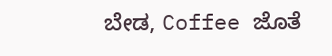ಬೇಡ, Coffee ಜೊತೆ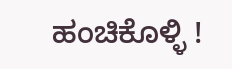ಹಂಚಿಕೊಳ್ಳಿ !